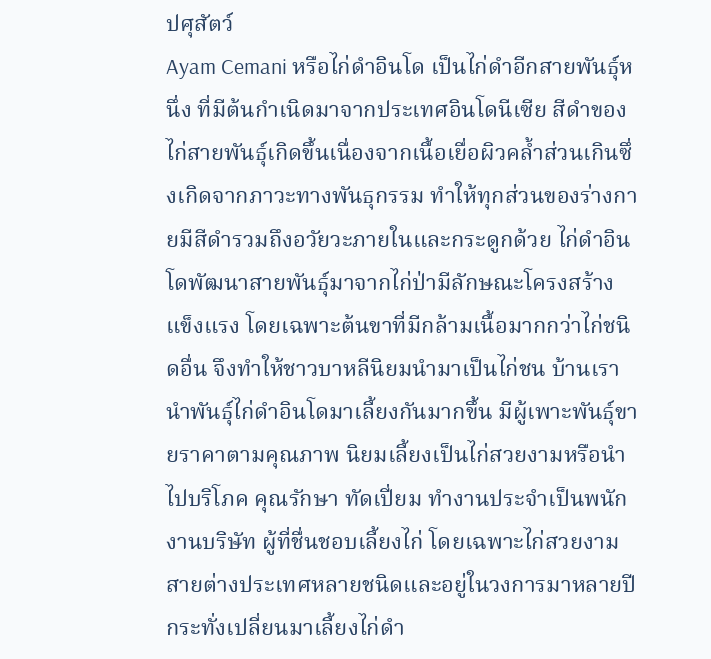ปศุสัตว์
Ayam Cemani หรือไก่ดำอินโด เป็นไก่ดำอีกสายพันธุ์หนึ่ง ที่มีต้นกำเนิดมาจากประเทศอินโดนีเซีย สีดำของไก่สายพันธุ์เกิดขึ้นเนื่องจากเนื้อเยื่อผิวคล้ำส่วนเกินซึ่งเกิดจากภาวะทางพันธุกรรม ทำให้ทุกส่วนของร่างกายมีสีดำรวมถึงอวัยวะภายในและกระดูกด้วย ไก่ดำอินโดพัฒนาสายพันธุ์มาจากไก่ป่ามีลักษณะโครงสร้างแข็งแรง โดยเฉพาะต้นขาที่มีกล้ามเนื้อมากกว่าไก่ชนิดอื่น จึงทำให้ชาวบาหลีนิยมนำมาเป็นไก่ชน บ้านเรานำพันธุ์ไก่ดำอินโดมาเลี้ยงกันมากขึ้น มีผู้เพาะพันธุ์ขายราคาตามคุณภาพ นิยมเลี้ยงเป็นไก่สวยงามหรือนำไปบริโภค คุณรักษา ทัดเปี่ยม ทำงานประจำเป็นพนักงานบริษัท ผู้ที่ชื่นชอบเลี้ยงไก่ โดยเฉพาะไก่สวยงามสายต่างประเทศหลายชนิดและอยู่ในวงการมาหลายปี กระทั่งเปลี่ยนมาเลี้ยงไก่ดำ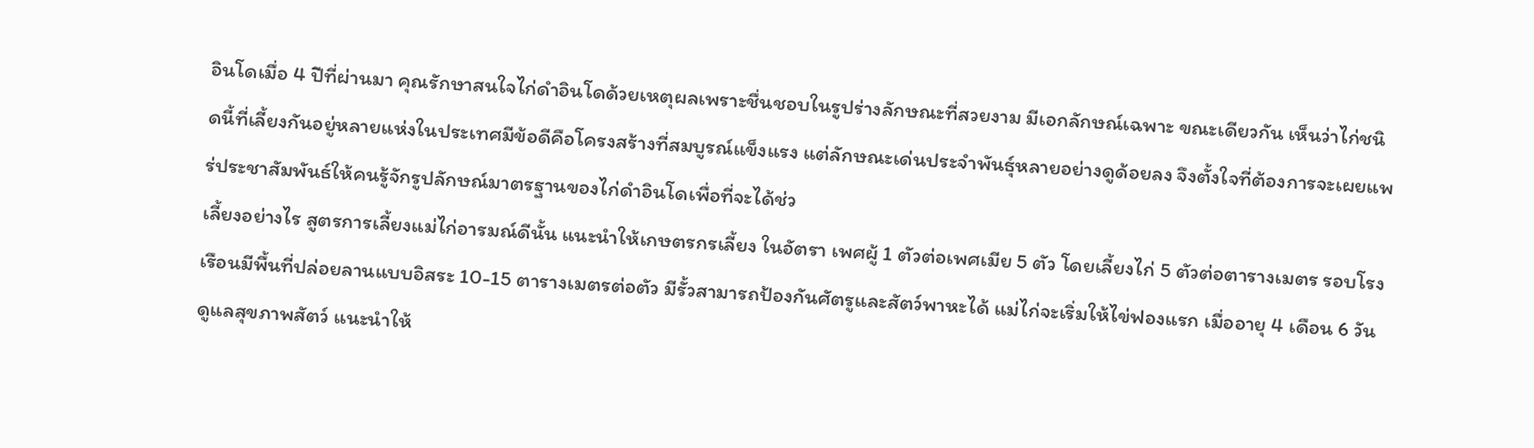อินโดเมื่อ 4 ปีที่ผ่านมา คุณรักษาสนใจไก่ดำอินโดด้วยเหตุผลเพราะชื่นชอบในรูปร่างลักษณะที่สวยงาม มีเอกลักษณ์เฉพาะ ขณะเดียวกัน เห็นว่าไก่ชนิดนี้ที่เลี้ยงกันอยู่หลายแห่งในประเทศมีข้อดีคือโครงสร้างที่สมบูรณ์แข็งแรง แต่ลักษณะเด่นประจำพันธุ์หลายอย่างดูด้อยลง จึงตั้งใจที่ต้องการจะเผยแพร่ประชาสัมพันธ์ให้คนรู้จักรูปลักษณ์มาตรฐานของไก่ดำอินโดเพื่อที่จะได้ช่ว
เลี้ยงอย่างไร สูตรการเลี้ยงแม่ไก่อารมณ์ดีนั้น แนะนำให้เกษตรกรเลี้ยง ในอัตรา เพศผู้ 1 ตัวต่อเพศเมีย 5 ตัว โดยเลี้ยงไก่ 5 ตัวต่อตารางเมตร รอบโรงเรือนมีพื้นที่ปล่อยลานแบบอิสระ 10-15 ตารางเมตรต่อตัว มีรั้วสามารถป้องกันศัตรูและสัตว์พาหะได้ แม่ไก่จะเริ่มให้ไข่ฟองแรก เมื่ออายุ 4 เดือน 6 วัน ดูแลสุขภาพสัตว์ แนะนำให้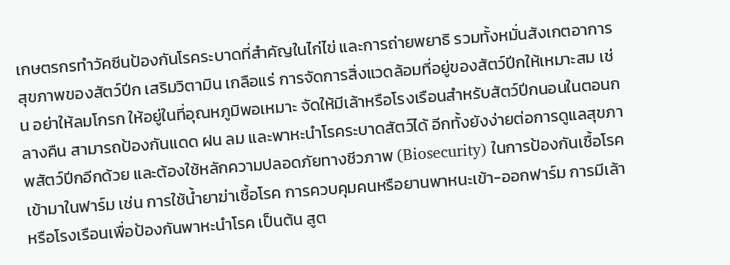เกษตรกรทำวัคซีนป้องกันโรคระบาดที่สำคัญในไก่ไข่ และการถ่ายพยาธิ รวมทั้งหมั่นสังเกตอาการ สุขภาพของสัตว์ปีก เสริมวิตามิน เกลือแร่ การจัดการสิ่งแวดล้อมที่อยู่ของสัตว์ปีกให้เหมาะสม เช่น อย่าให้ลมโกรก ให้อยู่ในที่อุณหภูมิพอเหมาะ จัดให้มีเล้าหรือโรงเรือนสำหรับสัตว์ปีกนอนในตอนกลางคืน สามารถป้องกันแดด ฝน ลม และพาหะนำโรคระบาดสัตว์ได้ อีกทั้งยังง่ายต่อการดูแลสุขภาพสัตว์ปีกอีกด้วย และต้องใช้หลักความปลอดภัยทางชีวภาพ (Biosecurity) ในการป้องกันเชื้อโรคเข้ามาในฟาร์ม เช่น การใช้น้ำยาฆ่าเชื้อโรค การควบคุมคนหรือยานพาหนะเข้า-ออกฟาร์ม การมีเล้าหรือโรงเรือนเพื่อป้องกันพาหะนำโรค เป็นต้น สูต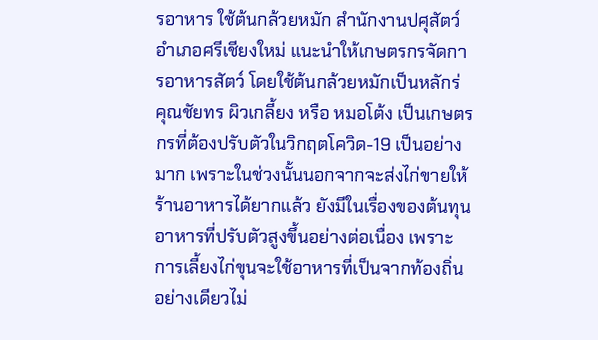รอาหาร ใช้ต้นกล้วยหมัก สำนักงานปศุสัตว์อำเภอศรีเชียงใหม่ แนะนำให้เกษตรกรจัดการอาหารสัตว์ โดยใช้ต้นกล้วยหมักเป็นหลักร่
คุณชัยทร ผิวเกลี้ยง หรือ หมอโต้ง เป็นเกษตรกรที่ต้องปรับตัวในวิกฤตโควิด-19 เป็นอย่างมาก เพราะในช่วงนั้นนอกจากจะส่งไก่ขายให้ร้านอาหารได้ยากแล้ว ยังมีในเรื่องของต้นทุนอาหารที่ปรับตัวสูงขึ้นอย่างต่อเนื่อง เพราะการเลี้ยงไก่ขุนจะใช้อาหารที่เป็นจากท้องถิ่นอย่างเดียวไม่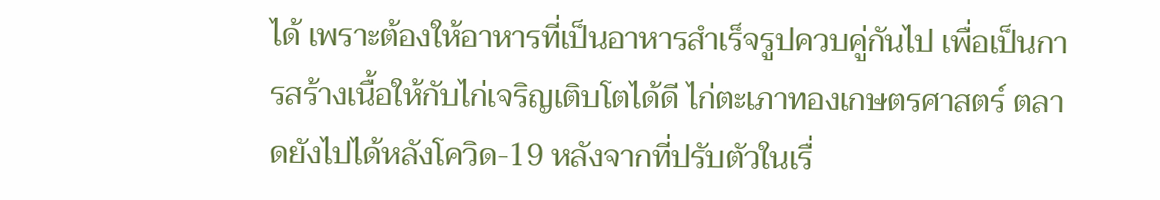ได้ เพราะต้องให้อาหารที่เป็นอาหารสำเร็จรูปควบคู่กันไป เพื่อเป็นการสร้างเนื้อให้กับไก่เจริญเติบโตได้ดี ไก่ตะเภาทองเกษตรศาสตร์ ตลาดยังไปได้หลังโควิด-19 หลังจากที่ปรับตัวในเรื่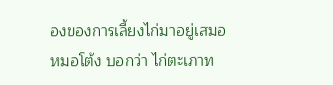องของการเลี้ยงไก่มาอยู่เสมอ หมอโต้ง บอกว่า ไก่ตะเภาท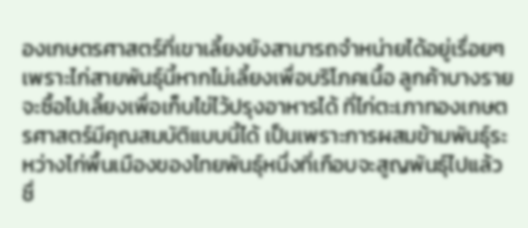องเกษตรศาสตร์ที่เขาเลี้ยงยังสามารถจำหน่ายได้อยู่เรื่อยๆ เพราะไก่สายพันธุ์นี้หากไม่เลี้ยงเพื่อบริโภคเนื้อ ลูกค้าบางรายจะซื้อไปเลี้ยงเพื่อเก็บไข่ไว้ปรุงอาหารได้ ที่ไก่ตะเภาทองเกษตรศาสตร์มีคุณสมบัติแบบนี้ได้ เป็นเพราะการผสมข้ามพันธุ์ระหว่างไก่พื้นเมืองของไทยพันธุ์หนึ่งที่เกือบจะสูญพันธุ์ไปแล้ว ชื่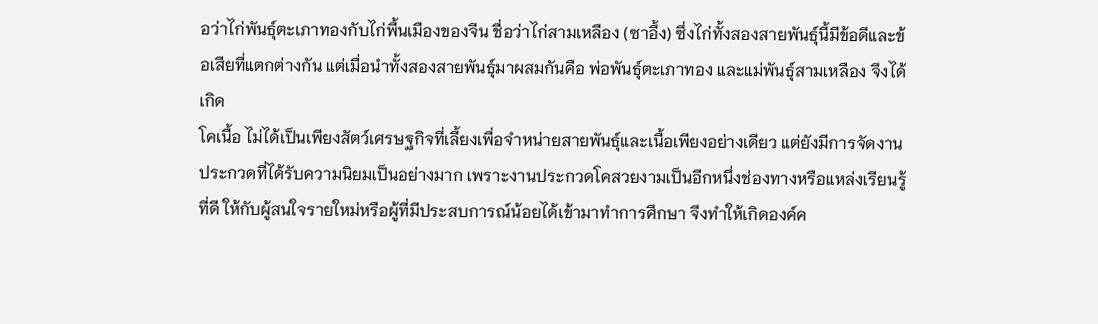อว่าไก่พันธุ์ตะเภาทองกับไก่พื้นเมืองของจีน ชื่อว่าไก่สามเหลือง (ซาอึ้ง) ซึ่งไก่ทั้งสองสายพันธุ์นี้มีข้อดีและข้อเสียที่แตกต่างกัน แต่เมื่อนำทั้งสองสายพันธุ์มาผสมกันคือ พ่อพันธุ์ตะเภาทอง และแม่พันธุ์สามเหลือง จึงได้เกิด
โคเนื้อ ไม่ได้เป็นเพียงสัตว์เศรษฐกิจที่เลี้ยงเพื่อจำหน่ายสายพันธุ์และเนื้อเพียงอย่างเดียว แต่ยังมีการจัดงานประกวดที่ได้รับความนิยมเป็นอย่างมาก เพราะงานประกวดโคสวยงามเป็นอีกหนึ่งช่องทางหรือแหล่งเรียนรู้ที่ดี ให้กับผู้สนใจรายใหม่หรือผู้ที่มีประสบการณ์น้อยได้เข้ามาทำการศึกษา จึงทำให้เกิดองค์ค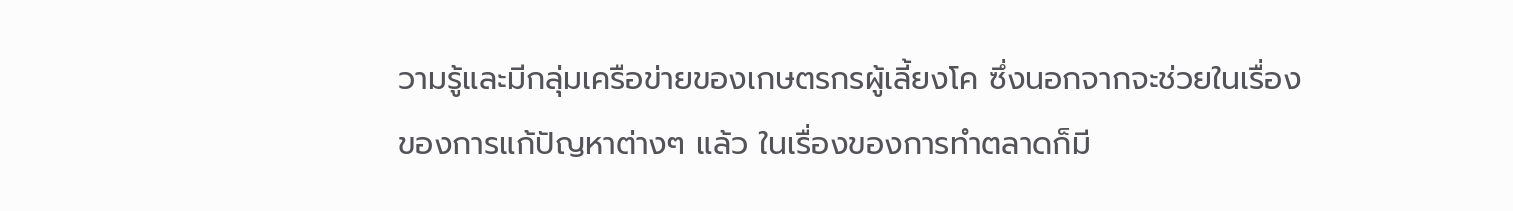วามรู้และมีกลุ่มเครือข่ายของเกษตรกรผู้เลี้ยงโค ซึ่งนอกจากจะช่วยในเรื่องของการแก้ปัญหาต่างๆ แล้ว ในเรื่องของการทำตลาดก็มี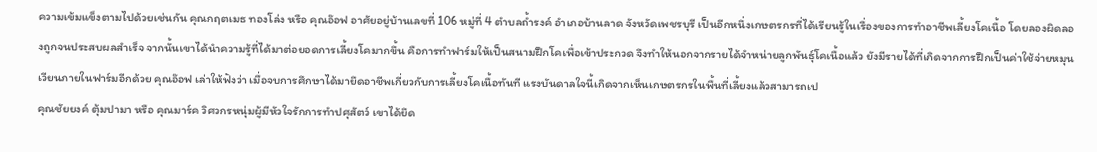ความเข้มแข็งตามไปด้วยเช่นกัน คุณกฤตเมธ ทองโล่ง หรือ คุณอ๊อฟ อาศัยอยู่บ้านเลขที่ 106 หมู่ที่ 4 ตำบลถ้ำรงค์ อำเภอบ้านลาด จังหวัดเพชรบุรี เป็นอีกหนึ่งเกษตรกรที่ได้เรียนรู้ในเรื่องของการทำอาชีพเลี้ยงโคเนื้อ โดยลองผิดลองถูกจนประสบผลสำเร็จ จากนั้นเขาได้นำความรู้ที่ได้มาต่อยอดการเลี้ยงโคมากขึ้น คือการทำฟาร์มให้เป็นสนามฝึกโคเพื่อเข้าประกวด จึงทำให้นอกจากรายได้จำหน่ายลูกพันธุ์โคเนื้อแล้ว ยังมีรายได้ที่เกิดจากการฝึกเป็นค่าใช้จ่ายหมุนเวียนภายในฟาร์มอีกด้วย คุณอ๊อฟ เล่าให้ฟังว่า เมื่อจบการศึกษาได้มายึดอาชีพเกี่ยวกับการเลี้ยงโคเนื้อทันที แรงบันดาลใจนี้เกิดจากเห็นเกษตรกรในพื้นที่เลี้ยงแล้วสามารถเป
คุณชัยยงค์ ตุ้มปามา หรือ คุณมาร์ค วิศวกรหนุ่มผู้มีหัวใจรักการทำปศุสัตว์ เขาได้ยึด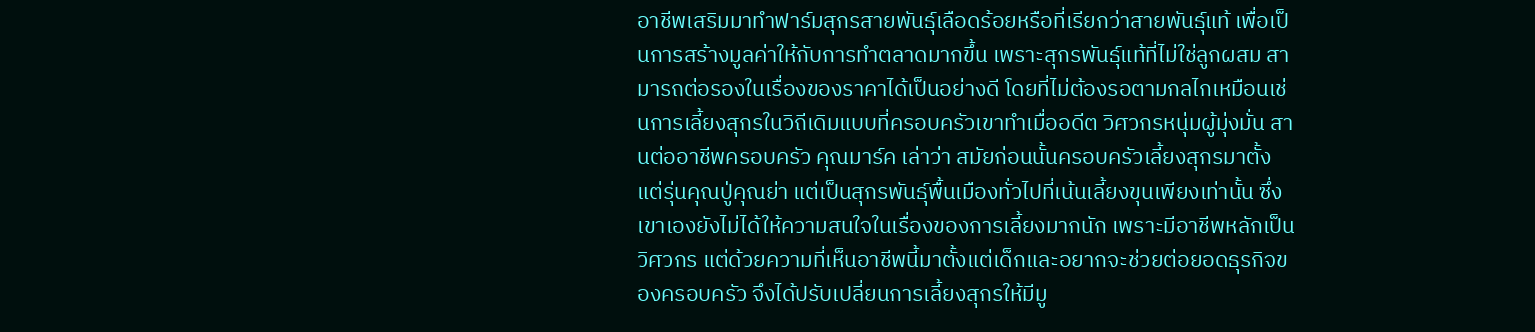อาชีพเสริมมาทำฟาร์มสุกรสายพันธุ์เลือดร้อยหรือที่เรียกว่าสายพันธุ์แท้ เพื่อเป็นการสร้างมูลค่าให้กับการทำตลาดมากขึ้น เพราะสุกรพันธุ์แท้ที่ไม่ใช่ลูกผสม สามารถต่อรองในเรื่องของราคาได้เป็นอย่างดี โดยที่ไม่ต้องรอตามกลไกเหมือนเช่นการเลี้ยงสุกรในวิถีเดิมแบบที่ครอบครัวเขาทำเมื่ออดีต วิศวกรหนุ่มผู้มุ่งมั่น สานต่ออาชีพครอบครัว คุณมาร์ค เล่าว่า สมัยก่อนนั้นครอบครัวเลี้ยงสุกรมาตั้งแต่รุ่นคุณปู่คุณย่า แต่เป็นสุกรพันธุ์พื้นเมืองทั่วไปที่เน้นเลี้ยงขุนเพียงเท่านั้น ซึ่งเขาเองยังไม่ได้ให้ความสนใจในเรื่องของการเลี้ยงมากนัก เพราะมีอาชีพหลักเป็นวิศวกร แต่ด้วยความที่เห็นอาชีพนี้มาตั้งแต่เด็กและอยากจะช่วยต่อยอดธุรกิจของครอบครัว จึงได้ปรับเปลี่ยนการเลี้ยงสุกรให้มีมู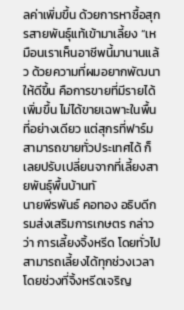ลค่าเพิ่มขึ้น ด้วยการหาซื้อสุกรสายพันธุ์แท้เข้ามาเลี้ยง “เหมือนเราเห็นอาชีพนี้มานานแล้ว ด้วยความที่ผมอยากพัฒนาให้ดีขึ้น คือการขายที่มีรายได้เพิ่มขึ้น ไม่ได้ขายเฉพาะในพื้นที่อย่างเดียว แต่สุกรที่ฟาร์มสามารถขายทั่วประเทศได้ ก็เลยปรับเปลี่ยนจากที่เลี้ยงสายพันธุ์พื้นบ้านทั
นายพีรพันธ์ คอทอง อธิบดีกรมส่งเสริมการเกษตร กล่าวว่า การเลี้ยงจิ้งหรีด โดยทั่วไปสามารถเลี้ยงได้ทุกช่วงเวลา โดยช่วงที่จิ้งหรีดเจริญ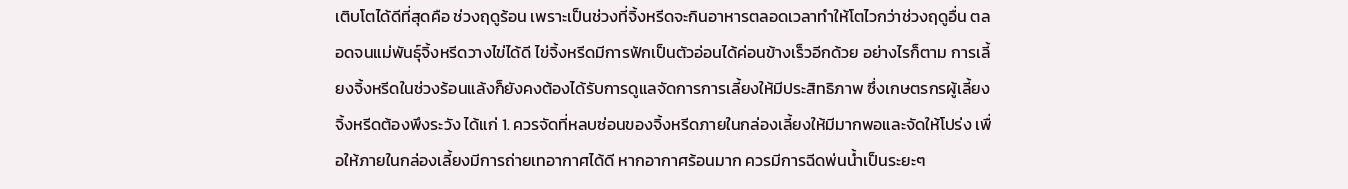เติบโตได้ดีที่สุดคือ ช่วงฤดูร้อน เพราะเป็นช่วงที่จิ้งหรีดจะกินอาหารตลอดเวลาทำให้โตไวกว่าช่วงฤดูอื่น ตลอดจนแม่พันธุ์จิ้งหรีดวางไข่ได้ดี ไข่จิ้งหรีดมีการฟักเป็นตัวอ่อนได้ค่อนข้างเร็วอีกด้วย อย่างไรก็ตาม การเลี้ยงจิ้งหรีดในช่วงร้อนแล้งก็ยังคงต้องได้รับการดูแลจัดการการเลี้ยงให้มีประสิทธิภาพ ซึ่งเกษตรกรผู้เลี้ยงจิ้งหรีดต้องพึงระวัง ได้แก่ 1. ควรจัดที่หลบซ่อนของจิ้งหรีดภายในกล่องเลี้ยงให้มีมากพอและจัดให้โปร่ง เพื่อให้ภายในกล่องเลี้ยงมีการถ่ายเทอากาศได้ดี หากอากาศร้อนมาก ควรมีการฉีดพ่นน้ำเป็นระยะๆ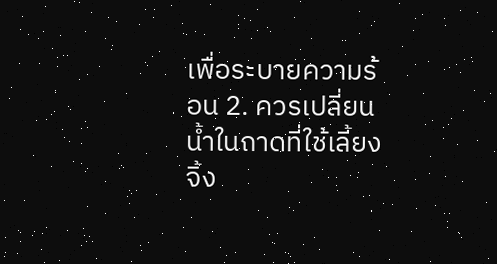เพื่อระบายความร้อน 2. ควรเปลี่ยนน้ำในถาดที่ใช้เลี้ยงจิ้ง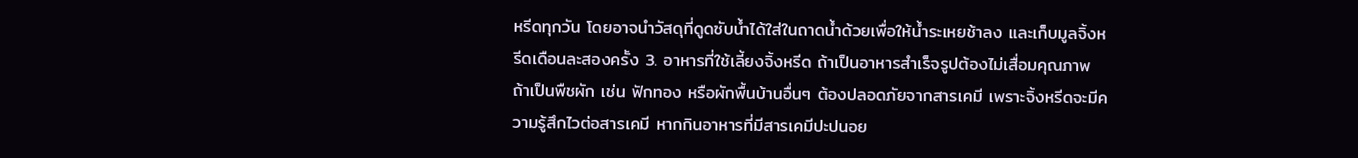หรีดทุกวัน โดยอาจนำวัสดุที่ดูดซับน้ำได้ใส่ในถาดน้ำด้วยเพื่อให้น้ำระเหยช้าลง และเก็บมูลจิ้งหรีดเดือนละสองครั้ง 3. อาหารที่ใช้เลี้ยงจิ้งหรีด ถ้าเป็นอาหารสำเร็จรูปต้องไม่เสื่อมคุณภาพ ถ้าเป็นพืชผัก เช่น ฟักทอง หรือผักพื้นบ้านอื่นๆ ต้องปลอดภัยจากสารเคมี เพราะจิ้งหรีดจะมีความรู้สึกไวต่อสารเคมี หากกินอาหารที่มีสารเคมีปะปนอย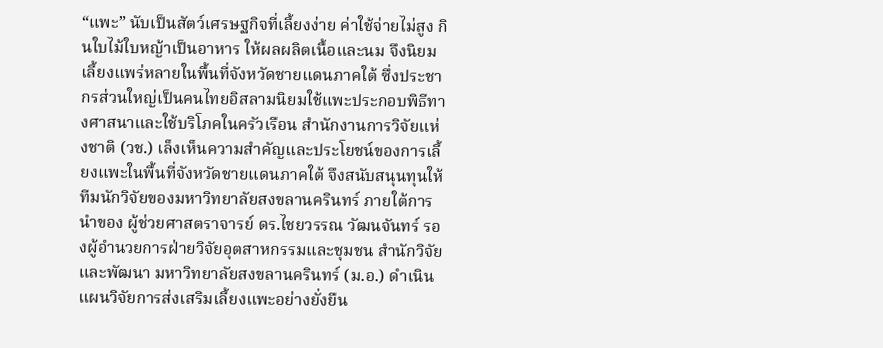“แพะ” นับเป็นสัตว์เศรษฐกิจที่เลี้ยงง่าย ค่าใช้จ่ายไม่สูง กินใบไม้ใบหญ้าเป็นอาหาร ให้ผลผลิตเนื้อและนม จึงนิยมเลี้ยงแพร่หลายในพื้นที่จังหวัดชายแดนภาคใต้ ซึ่งประชากรส่วนใหญ่เป็นคนไทยอิสลามนิยมใช้แพะประกอบพิธีทางศาสนาและใช้บริโภคในครัวเรือน สำนักงานการวิจัยแห่งชาติ (วช.) เล็งเห็นความสำคัญและประโยชน์ของการเลี้ยงแพะในพื้นที่จังหวัดชายแดนภาคใต้ จึงสนับสนุนทุนให้ทีมนักวิจัยของมหาวิทยาลัยสงขลานครินทร์ ภายใต้การนำของ ผู้ช่วยศาสตราจารย์ ดร.ไชยวรรณ วัฒนจันทร์ รองผู้อำนวยการฝ่ายวิจัยอุตสาหกรรมและชุมชน สำนักวิจัยและพัฒนา มหาวิทยาลัยสงขลานครินทร์ (ม.อ.) ดำเนินแผนวิจัยการส่งเสริมเลี้ยงแพะอย่างยั่งยืน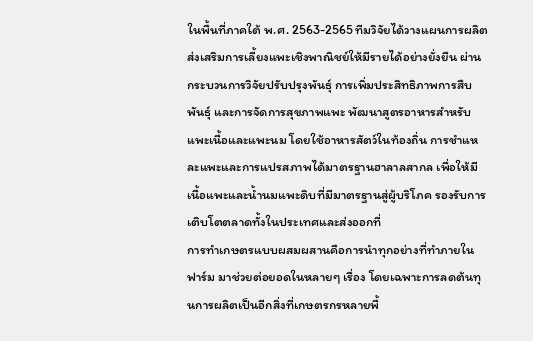ในพื้นที่ภาคใต้ พ.ศ. 2563-2565 ทีมวิจัยได้วางแผนการผลิตส่งเสริมการเลี้ยงแพะเชิงพาณิชย์ให้มีรายได้อย่างยั่งยืน ผ่านกระบวนการวิจัยปรับปรุงพันธุ์ การเพิ่มประสิทธิภาพการสืบพันธุ์ และการจัดการสุขภาพแพะ พัฒนาสูตรอาหารสำหรับแพะเนื้อและแพะนม โดยใช้อาหารสัตว์ในท้องถิ่น การชำแหละแพะและการแปรสภาพได้มาตรฐานฮาลาลสากล เพื่อให้มีเนื้อแพะและน้ำนมแพะดิบที่มีมาตรฐานสู่ผู้บริโภค รองรับการเติบโตตลาดทั้งในประเทศและส่งออกที่
การทำเกษตรแบบผสมผสานคือการนำทุกอย่างที่ทำภายในฟาร์ม มาช่วยต่อยอดในหลายๆ เรื่อง โดยเฉพาะการลดต้นทุนการผลิตเป็นอีกสิ่งที่เกษตรกรหลายพื้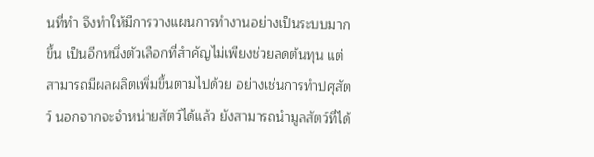นที่ทำ จึงทำให้มีการวางแผนการทำงานอย่างเป็นระบบมากขึ้น เป็นอีกหนึ่งตัวเลือกที่สำคัญไม่เพียงช่วยลดต้นทุน แต่สามารถมีผลผลิตเพิ่มขึ้นตามไปด้วย อย่างเช่นการทำปศุสัตว์ นอกจากจะจำหน่ายสัตว์ได้แล้ว ยังสามารถนำมูลสัตว์ที่ได้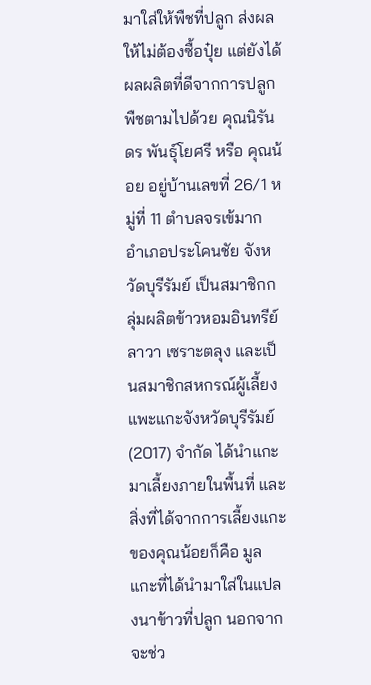มาใส่ให้พืชที่ปลูก ส่งผลให้ไม่ต้องซื้อปุ๋ย แต่ยังได้ผลผลิตที่ดีจากการปลูกพืชตามไปด้วย คุณนิรันดร พันธุ์โยศรี หรือ คุณน้อย อยู่บ้านเลขที่ 26/1 หมู่ที่ 11 ตำบลจรเข้มาก อำเภอประโคนชัย จังหวัดบุรีรัมย์ เป็นสมาชิกกลุ่มผลิตข้าวหอมอินทรีย์ลาวา เซราะตลุง และเป็นสมาชิกสหกรณ์ผู้เลี้ยงแพะแกะจังหวัดบุรีรัมย์ (2017) จำกัด ได้นำแกะมาเลี้ยงภายในพื้นที่ และสิ่งที่ได้จากการเลี้ยงแกะของคุณน้อยก็คือ มูลแกะที่ได้นำมาใส่ในแปลงนาข้าวที่ปลูก นอกจากจะช่ว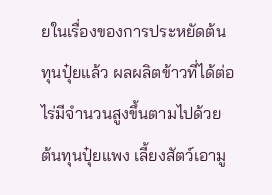ยในเรื่องของการประหยัดต้นทุนปุ๋ยแล้ว ผลผลิตข้าวที่ได้ต่อไร่มีจำนวนสูงขึ้นตามไปด้วย ต้นทุนปุ๋ยแพง เลี้ยงสัตว์เอามู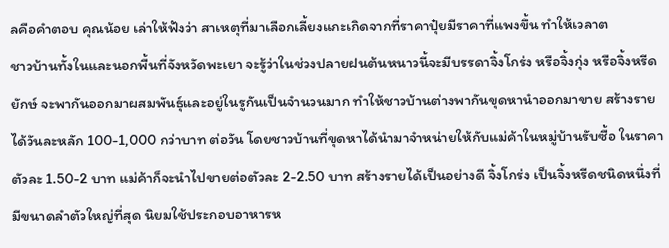ลคือคำตอบ คุณน้อย เล่าให้ฟังว่า สาเหตุที่มาเลือกเลี้ยงแกะเกิดจากที่ราคาปุ๋ยมีราคาที่แพงขึ้น ทำให้เวลาต
ชาวบ้านทั้งในและนอกพื้นที่จังหวัดพะเยา จะรู้ว่าในช่วงปลายฝนต้นหนาวนี้จะมีบรรดาจิ้งโกร่ง หรือจิ้งกุ่ง หรือจิ้งหรีดยักษ์ จะพากันออกมาผสมพันธุ์และอยู่ในรูกันเป็นจำนวนมาก ทำให้ชาวบ้านต่างพากันขุดหานำออกมาขาย สร้างรายได้วันละหลัก 100-1,000 กว่าบาท ต่อวัน โดยชาวบ้านที่ขุดหาได้นำมาจำหน่ายให้กับแม่ค้าในหมู่บ้านรับซื้อ ในราคาตัวละ 1.50-2 บาท แม่ค้าก็จะนำไปขายต่อตัวละ 2-2.50 บาท สร้างรายได้เป็นอย่างดี จิ้งโกร่ง เป็นจิ้งหรีดชนิดหนึ่งที่มีขนาดลำตัวใหญ่ที่สุด นิยมใช้ประกอบอาหารห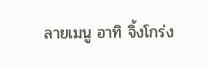ลายเมนู อาทิ จิ้งโกร่ง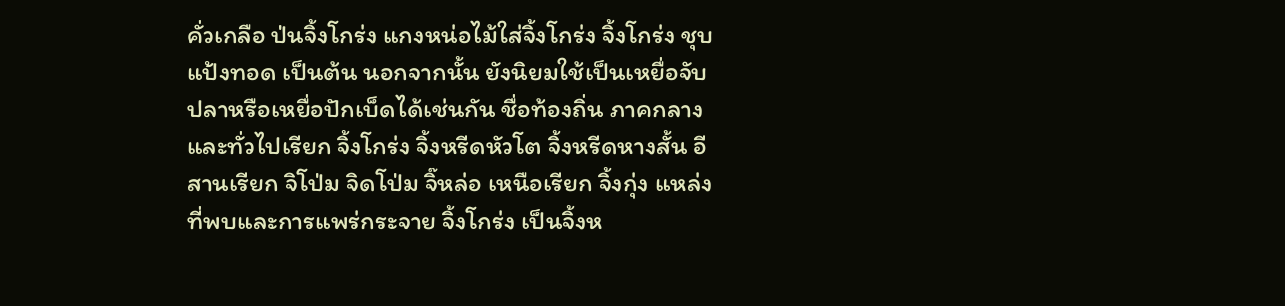คั่วเกลือ ป่นจิ้งโกร่ง แกงหน่อไม้ใส่จิ้งโกร่ง จิ้งโกร่ง ชุบแป้งทอด เป็นต้น นอกจากนั้น ยังนิยมใช้เป็นเหยื่อจับปลาหรือเหยื่อปักเบ็ดได้เช่นกัน ชื่อท้องถิ่น ภาคกลาง และทั่วไปเรียก จิ้งโกร่ง จิ้งหรีดหัวโต จิ้งหรีดหางสั้น อีสานเรียก จิโป่ม จิดโป่ม จิ๊หล่อ เหนือเรียก จิ้งกุ่ง แหล่งที่พบและการแพร่กระจาย จิ้งโกร่ง เป็นจิ้งห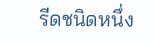รีดชนิดหนึ่ง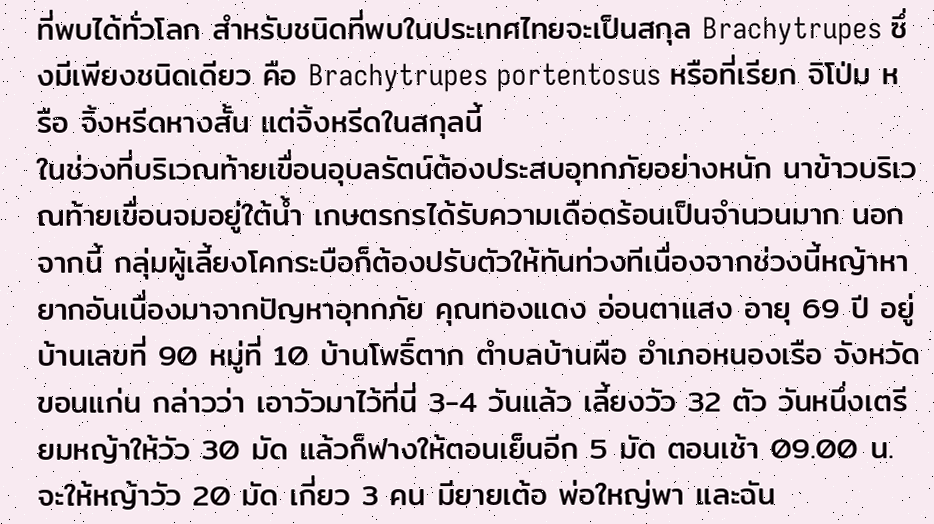ที่พบได้ทั่วโลก สำหรับชนิดที่พบในประเทศไทยจะเป็นสกุล Brachytrupes ซึ่งมีเพียงชนิดเดียว คือ Brachytrupes portentosus หรือที่เรียก จิโป่ม หรือ จิ้งหรีดหางสั้น แต่จิ้งหรีดในสกุลนี้
ในช่วงที่บริเวณท้ายเขื่อนอุบลรัตน์ต้องประสบอุทกภัยอย่างหนัก นาข้าวบริเวณท้ายเขื่อนจมอยู่ใต้น้ำ เกษตรกรได้รับความเดือดร้อนเป็นจำนวนมาก นอกจากนี้ กลุ่มผู้เลี้ยงโคกระบือก็ต้องปรับตัวให้ทันท่วงทีเนื่องจากช่วงนี้หญ้าหายากอันเนื่องมาจากปัญหาอุทกภัย คุณทองแดง อ่อนตาแสง อายุ 69 ปี อยู่บ้านเลขที่ 90 หมู่ที่ 10 บ้านโพธิ์ตาก ตำบลบ้านผือ อำเภอหนองเรือ จังหวัดขอนแก่น กล่าวว่า เอาวัวมาไว้ที่นี่ 3-4 วันแล้ว เลี้ยงวัว 32 ตัว วันหนึ่งเตรียมหญ้าให้วัว 30 มัด แล้วก็ฟางให้ตอนเย็นอีก 5 มัด ตอนเช้า 09.00 น. จะให้หญ้าวัว 20 มัด เกี่ยว 3 คน มียายเต้อ พ่อใหญ่พา และฉัน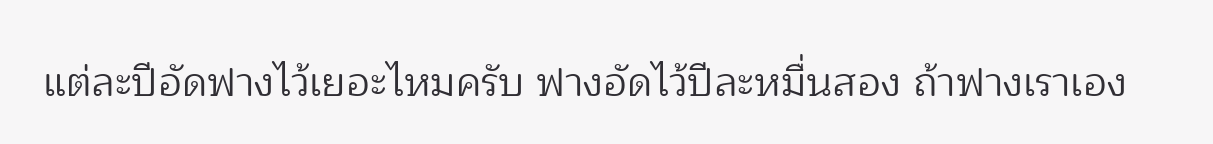แต่ละปีอัดฟางไว้เยอะไหมครับ ฟางอัดไว้ปีละหมื่นสอง ถ้าฟางเราเอง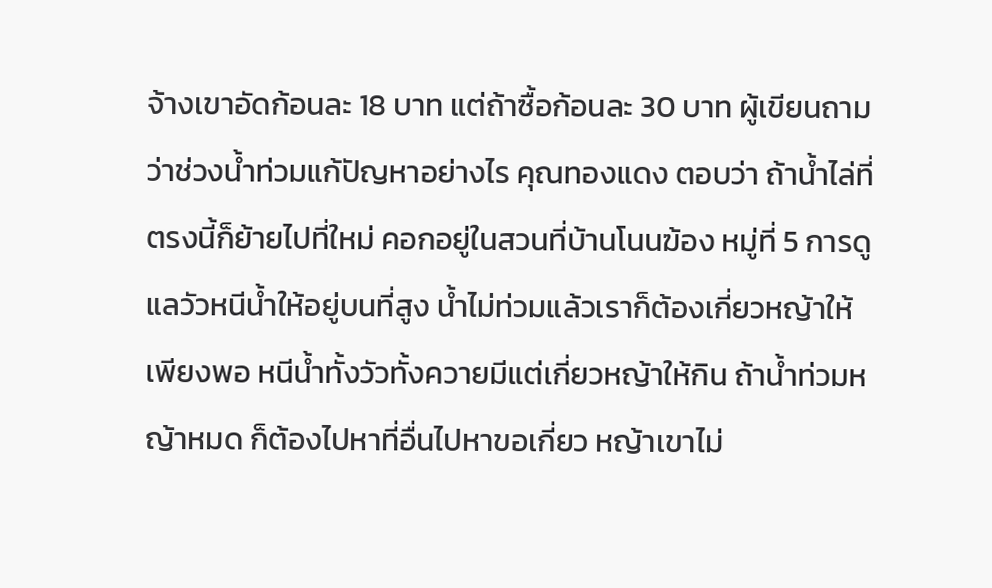จ้างเขาอัดก้อนละ 18 บาท แต่ถ้าซื้อก้อนละ 30 บาท ผู้เขียนถามว่าช่วงน้ำท่วมแก้ปัญหาอย่างไร คุณทองแดง ตอบว่า ถ้าน้ำไล่ที่ตรงนี้ก็ย้ายไปที่ใหม่ คอกอยู่ในสวนที่บ้านโนนฆ้อง หมู่ที่ 5 การดูแลวัวหนีน้ำให้อยู่บนที่สูง น้ำไม่ท่วมแล้วเราก็ต้องเกี่ยวหญ้าให้เพียงพอ หนีน้ำทั้งวัวทั้งควายมีแต่เกี่ยวหญ้าให้กิน ถ้าน้ำท่วมหญ้าหมด ก็ต้องไปหาที่อื่นไปหาขอเกี่ยว หญ้าเขาไม่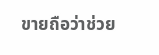ขายถือว่าช่วย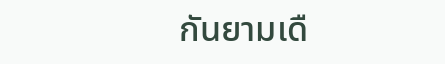กันยามเดื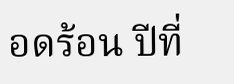อดร้อน ปีที่